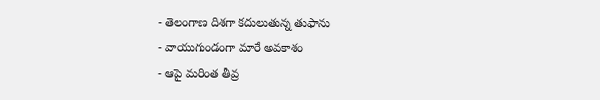- తెలంగాణ దిశగా కదులుతున్న తుఫాను
- వాయుగుండంగా మారే అవకాశం
- ఆపై మరింత తీవ్ర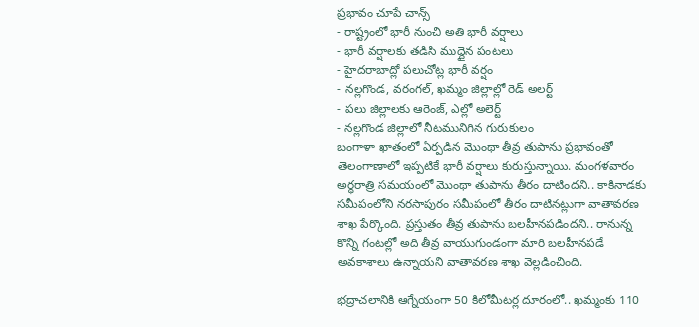ప్రభావం చూపే చాన్స్
- రాష్ట్రంలో భారీ నుంచి అతి భారీ వర్షాలు
- భారీ వర్షాలకు తడిసి ముద్దైన పంటలు
- హైదరాబాద్లో పలుచోట్ల భారీ వర్షం
- నల్లగొండ, వరంగల్, ఖమ్మం జిల్లాల్లో రెడ్ అలర్ట్
- పలు జిల్లాలకు ఆరెంజ్, ఎల్లో అలెర్ట్
- నల్లగొండ జిల్లాలో నీటమునిగిన గురుకులం
బంగాళా ఖాతంలో ఏర్పడిన మొంథా తీవ్ర తుపాను ప్రభావంతో తెలంగాణాలో ఇప్పటికే భారీ వర్షాలు కురుస్తున్నాయి. మంగళవారం అర్ధరాత్రి సమయంలో మొంథా తుపాను తీరం దాటిందని.. కాకినాడకు సమీపంలోని నరసాపురం సమీపంలో తీరం దాటినట్లుగా వాతావరణ శాఖ పేర్కొంది. ప్రస్తుతం తీవ్ర తుపాను బలహీనపడిందని.. రానున్న కొన్ని గంటల్లో అది తీవ్ర వాయుగుండంగా మారి బలహీనపడే అవకాశాలు ఉన్నాయని వాతావరణ శాఖ వెల్లడించింది.

భద్రాచలానికి ఆగ్నేయంగా 50 కిలోమీటర్ల దూరంలో.. ఖమ్మంకు 110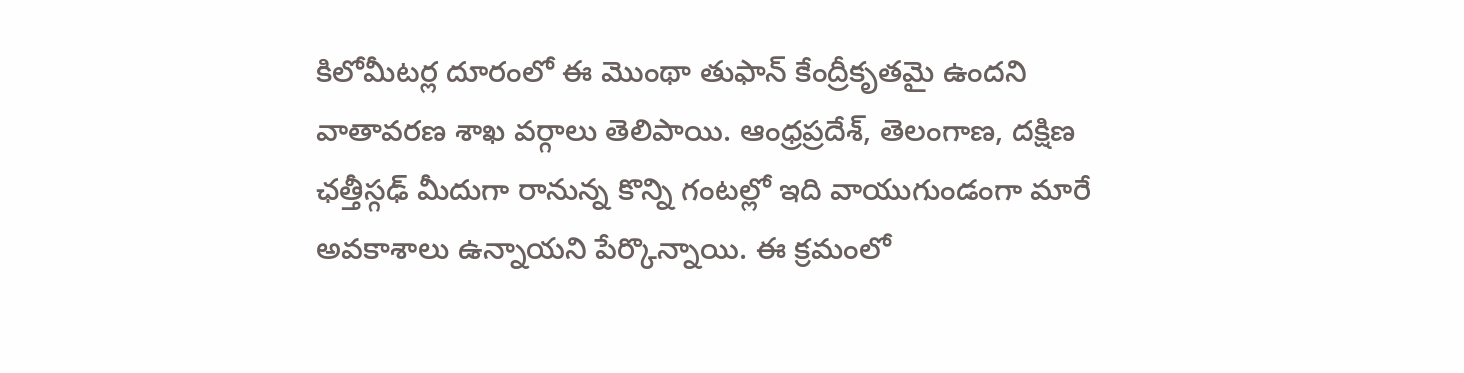కిలోమీటర్ల దూరంలో ఈ మొంథా తుఫాన్ కేంద్రీకృతమై ఉందని వాతావరణ శాఖ వర్గాలు తెలిపాయి. ఆంధ్రప్రదేశ్, తెలంగాణ, దక్షిణ ఛత్తీస్గఢ్ మీదుగా రానున్న కొన్ని గంటల్లో ఇది వాయుగుండంగా మారే అవకాశాలు ఉన్నాయని పేర్కొన్నాయి. ఈ క్రమంలో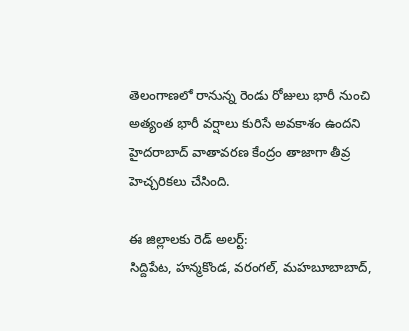తెలంగాణలో రానున్న రెండు రోజులు భారీ నుంచి అత్యంత భారీ వర్షాలు కురిసే అవకాశం ఉందని హైదరాబాద్ వాతావరణ కేంద్రం తాజాగా తీవ్ర హెచ్చరికలు చేసింది.

ఈ జిల్లాలకు రెడ్ అలర్ట్:
సిద్దిపేట, హన్మకొండ, వరంగల్, మహబూబాబాద్,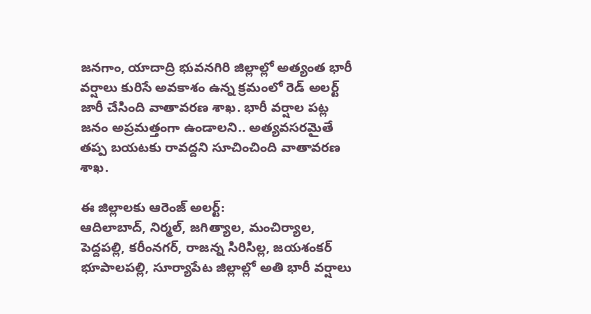జనగాం, యాదాద్రి భువనగిరి జిల్లాల్లో అత్యంత భారీ వర్షాలు కురిసే అవకాశం ఉన్న క్రమంలో రెడ్ అలర్ట్ జారీ చేసింది వాతావరణ శాఖ. భారీ వర్షాల పట్ల జనం అప్రమత్తంగా ఉండాలని.. అత్యవసరమైతే తప్ప బయటకు రావద్దని సూచించింది వాతావరణ శాఖ.

ఈ జిల్లాలకు ఆరెంజ్ అలర్ట్:
ఆదిలాబాద్, నిర్మల్, జగిత్యాల, మంచిర్యాల, పెద్దపల్లి, కరీంనగర్, రాజన్న సిరిసిల్ల, జయశంకర్ భూపాలపల్లి, సూర్యాపేట జిల్లాల్లో అతి భారీ వర్షాలు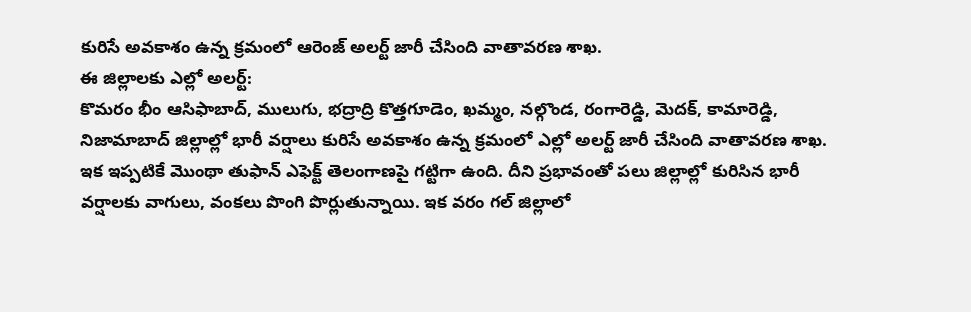కురిసే అవకాశం ఉన్న క్రమంలో ఆరెంజ్ అలర్ట్ జారీ చేసింది వాతావరణ శాఖ.
ఈ జిల్లాలకు ఎల్లో అలర్ట్:
కొమరం భీం ఆసిఫాబాద్, ములుగు, భద్రాద్రి కొత్తగూడెం, ఖమ్మం, నల్గొండ, రంగారెడ్డి, మెదక్, కామారెడ్డి, నిజామాబాద్ జిల్లాల్లో భారీ వర్షాలు కురిసే అవకాశం ఉన్న క్రమంలో ఎల్లో అలర్ట్ జారీ చేసింది వాతావరణ శాఖ. ఇక ఇప్పటికే మొంథా తుఫాన్ ఎఫెక్ట్ తెలంగాణపై గట్టిగా ఉంది. దీని ప్రభావంతో పలు జిల్లాల్లో కురిసిన భారీ వర్షాలకు వాగులు, వంకలు పొంగి పొర్లుతున్నాయి. ఇక వరం గల్ జిల్లాలో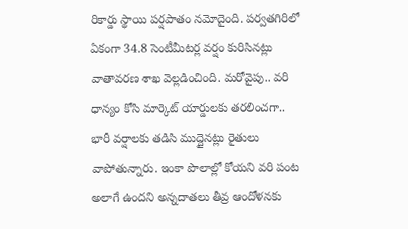రికార్డు స్థాయి పర్షపాతం నమోదైంది. పర్వతగిరిలో ఏకంగా 34.8 సెంటీమీటర్ల వర్షం కురిసినట్లు వాతావరణ శాఖ వెల్లడించింది. మరోవైపు.. వరి ధాన్యం కోసి మార్కెట్ యార్డులకు తరలించగా.. భారీ వర్షాలకు తడిసి ముద్దైనట్లు రైతులు వాపోతున్నారు. ఇంకా పొలాల్లో కోయని వరి పంట అలాగే ఉందని అన్నదాతలు తీవ్ర ఆందోళనకు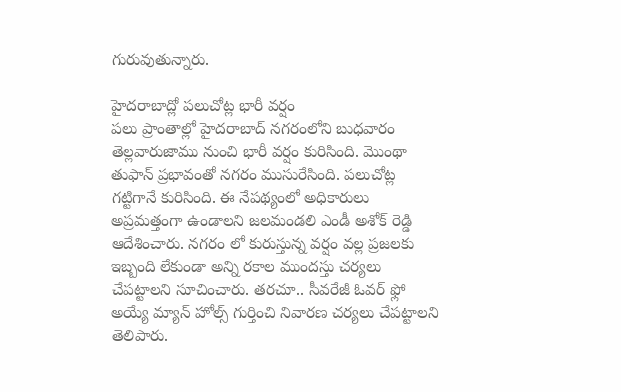గురువుతున్నారు.

హైదరాబాద్లో పలుచోట్ల భారీ వర్షం
పలు ప్రాంతాల్లో హైదరాబాద్ నగరంలోని బుధవారం తెల్లవారుజాము నుంచి భారీ వర్షం కురిసింది. మొంథా తుఫాన్ ప్రభావంతో నగరం ముసురేసింది. పలుచోట్ల గట్టిగానే కురిసింది. ఈ నేపథ్యంలో అధికారులు అప్రమత్తంగా ఉండాలని జలమండలి ఎండీ అశోక్ రెడ్డి ఆదేశించారు. నగరం లో కురుస్తున్న వర్షం వల్ల ప్రజలకు ఇబ్బంది లేకుండా అన్ని రకాల ముందస్తు చర్యలు చేపట్టాలని సూచించారు. తరచూ.. సీవరేజీ ఓవర్ ఫ్లో అయ్యే మ్యాన్ హోల్స్ గుర్తించి నివారణ చర్యలు చేపట్టాలని తెలిపారు.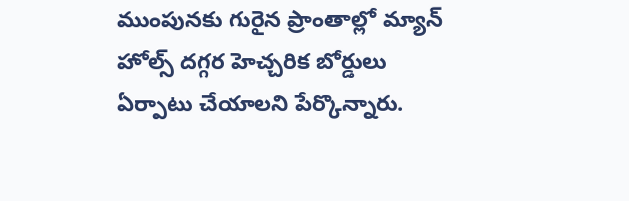ముంపునకు గురైన ప్రాంతాల్లో మ్యాన్ హోల్స్ దగ్గర హెచ్చరిక బోర్డులు ఏర్పాటు చేయాలని పేర్కొన్నారు.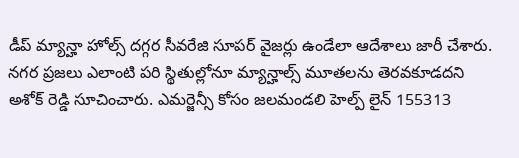డీప్ మ్యాన్హా హోల్స్ దగ్గర సీవరేజి సూపర్ వైజర్లు ఉండేలా ఆదేశాలు జారీ చేశారు. నగర ప్రజలు ఎలాంటి పరి స్థితుల్లోనూ మ్యాన్హాల్స్ మూతలను తెరవకూడదని అశోక్ రెడ్డి సూచించారు. ఎమర్జెన్సీ కోసం జలమండలి హెల్ప్ లైన్ 155313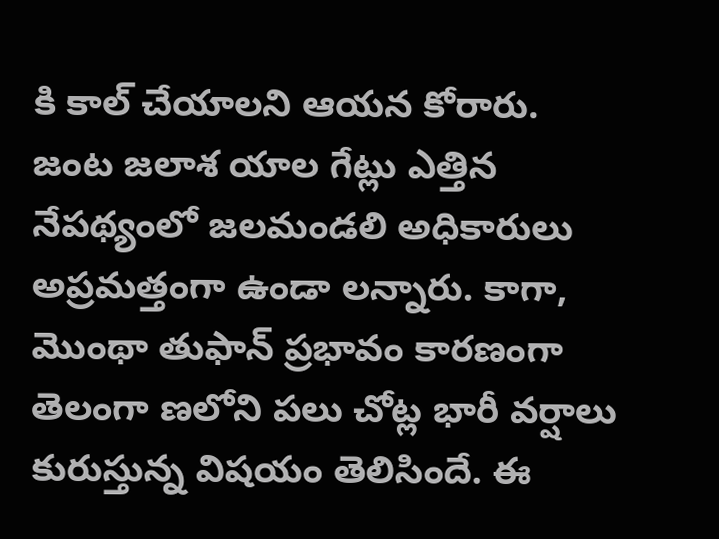కి కాల్ చేయాలని ఆయన కోరారు.
జంట జలాశ యాల గేట్లు ఎత్తిన నేపథ్యంలో జలమండలి అధికారులు అప్రమత్తంగా ఉండా లన్నారు. కాగా, మొంథా తుఫాన్ ప్రభావం కారణంగా తెలంగా ణలోని పలు చోట్ల భారీ వర్షాలు కురుస్తున్న విషయం తెలిసిందే. ఈ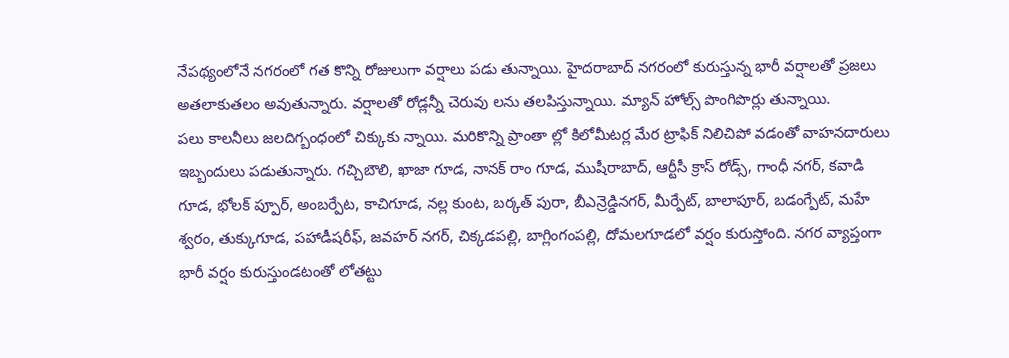నేపథ్యంలోనే నగరంలో గత కొన్ని రోజులుగా వర్షాలు పడు తున్నాయి. హైదరాబాద్ నగరంలో కురుస్తున్న భారీ వర్షాలతో ప్రజలు అతలాకుతలం అవుతున్నారు. వర్షాలతో రోడ్లన్నీ చెరువు లను తలపిస్తున్నాయి. మ్యాన్ హోల్స్ పొంగిపొర్లు తున్నాయి.
పలు కాలనీలు జలదిగ్బంధంలో చిక్కుకు న్నాయి. మరికొన్ని ప్రాంతా ల్లో కిలోమీటర్ల మేర ట్రాఫిక్ నిలిచిపో వడంతో వాహనదారులు ఇబ్బందులు పడుతున్నారు. గచ్చిబౌలి, ఖాజా గూడ, నానక్ రాం గూడ, ముషీరాబాద్, ఆర్టీసీ క్రాస్ రోడ్స్, గాంధీ నగర్, కవాడి గూడ, భోలక్ ప్పూర్, అంబర్పేట, కాచిగూడ, నల్ల కుంట, బర్కత్ పురా, బీఎన్రెడ్డినగర్, మీర్పేట్, బాలాపూర్, బడంగ్పేట్, మహే శ్వరం, తుక్కుగూడ, పహాడీషరీఫ్, జవహర్ నగర్, చిక్కడపల్లి, బాగ్లింగంపల్లి, దోమలగూడలో వర్షం కురుస్తోంది. నగర వ్యాప్తంగా భారీ వర్షం కురుస్తుండటంతో లోతట్టు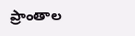ప్రాంతాల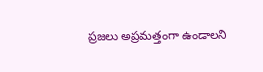ప్రజలు అప్రమత్తంగా ఉండాలని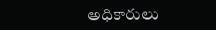అధికారులు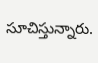సూచిస్తున్నారు.